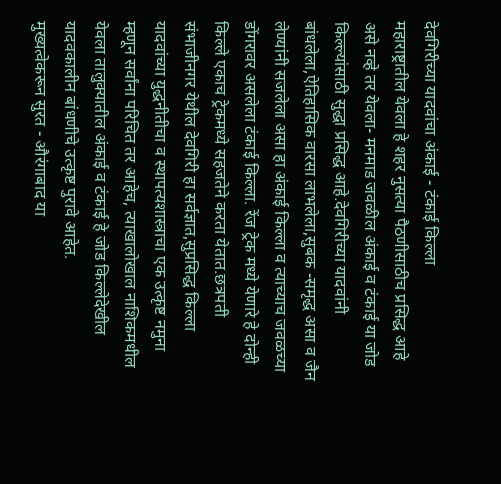देवगिरीच्या यादवांचा अंकाई - टंकाई किल्ला
महाराष्ट्रातील येवला हे शहर नुसत्या पैठणीसाठीच प्रसिद्ध आहे असे नव्हे तर येवला- मनमाड जवळील अंकाई व टंकाई या जोड किल्ल्यांसाठी सुद्धा प्रसिद्ध आहे.देवगिरीच्या यादवांनी बांधलेला,ऐतिहासिक वारसा लाभलेला,सुबक -समृद्ध असा व जैन लेण्यांनी सजलेला असा हा अंकाई किल्ला व त्याच्याच जवळच्या डोंगरावर असलेला टंकाई किल्ला. रेंज ट्रेक मध्ये येणारे हे दोन्ही किल्ले एकाच ट्रेकमध्ये सहजतेने करता येतात.छत्रपती संभाजीनगर येथील देवगिरी हा सर्वज्ञात,सुप्रसिद्ध किल्ला यादवांच्या युद्धनीतीचा व स्थापत्यशास्त्राचा एक उत्कृष्ट नमुना म्हणून सर्वांना परिचित तर आहेच, त्याखालोखाल नाशिकमधील येवला तालुक्यातील अंकाई व टंकाई हे जोड किल्लेदेखील यादवकालीन बांधणीचे उत्कृष्ट पुरावे आहेत.
मुख्यत्वेकरून सुरत - औरंगाबाद या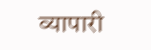व्यापारी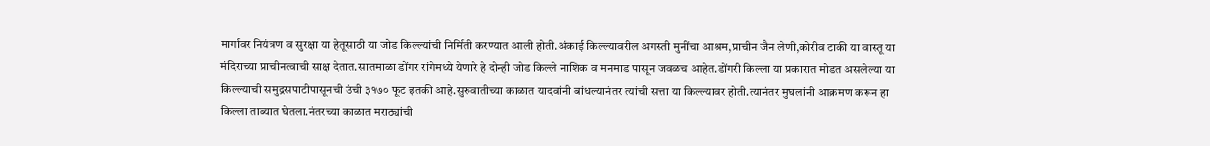मार्गावर नियंत्रण व सुरक्षा या हेतूसाठी या जोड किल्ल्यांची निर्मिती करण्यात आली होती.अंकाई किल्ल्यावरील अगस्ती मुनींचा आश्रम,प्राचीन जैन लेणी,कोरीव टाकी या वास्तू या मंदिराच्या प्राचीनत्वाची साक्ष देतात.सातमाळा डोंगर रांगेमध्ये येणारे हे दोन्ही जोड किल्ले नाशिक व मनमाड पासून जवळच आहेत.डोंगरी किल्ला या प्रकारात मोडत असलेल्या या किल्ल्याची समुद्रसपाटीपासूनची उंची ३१७० फूट इतकी आहे.सुरुवातीच्या काळात यादवांनी बांधल्यानंतर त्यांची सत्ता या किल्ल्यावर होती.त्यानंतर मुघलांनी आक्रमण करून हा किल्ला ताब्यात घेतला.नंतरच्या काळात मराठ्यांची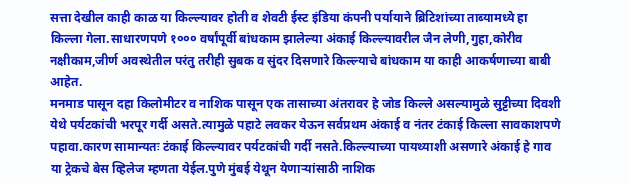सत्ता देखील काही काळ या किल्ल्यावर होती व शेवटी ईस्ट इंडिया कंपनी पर्यायाने ब्रिटिशांच्या ताब्यामध्ये हा किल्ला गेला.साधारणपणे १००० वर्षांपूर्वी बांधकाम झालेल्या अंकाई किल्ल्यावरील जैन लेणी,गुहा,कोरीव नक्षीकाम,जीर्ण अवस्थेतील परंतु तरीही सुबक व सुंदर दिसणारे किल्ल्याचे बांधकाम या काही आकर्षणाच्या बाबी आहेत.
मनमाड पासून दहा किलोमीटर व नाशिक पासून एक तासाच्या अंतरावर हे जोड किल्ले असल्यामुळे सुट्टीच्या दिवशी येथे पर्यटकांची भरपूर गर्दी असते.त्यामुळे पहाटे लवकर येऊन सर्वप्रथम अंकाई व नंतर टंकाई किल्ला सावकाशपणे पहावा.कारण सामान्यतः टंकाई किल्ल्यावर पर्यटकांची गर्दी नसते.किल्ल्याच्या पायथ्याशी असणारे अंकाई हे गाव या ट्रेकचे बेस व्हिलेज म्हणता येईल.पुणे मुंबई येथून येणाऱ्यांसाठी नाशिक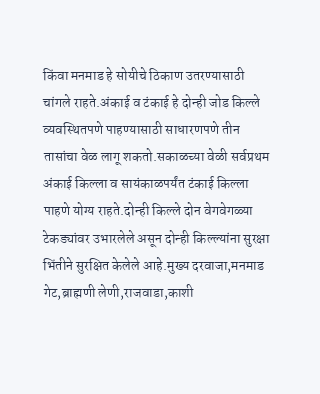किंवा मनमाड हे सोयीचे ठिकाण उतरण्यासाठी चांगले राहते.अंकाई व टंकाई हे दोन्ही जोड किल्ले व्यवस्थितपणे पाहण्यासाठी साधारणपणे तीन तासांचा वेळ लागू शकतो.सकाळच्या वेळी सर्वप्रथम अंकाई किल्ला व सायंकाळपर्यंत टंकाई किल्ला पाहणे योग्य राहते.दोन्ही किल्ले दोन वेगवेगळ्या टेकड्यांवर उभारलेले असून दोन्ही किल्ल्यांना सुरक्षा भिंतीने सुरक्षित केलेले आहे.मुख्य दरवाजा,मनमाड गेट,ब्राह्मणी लेणी,राजवाडा,काशी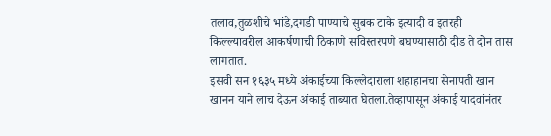तलाव,तुळशीचे भांडे,दगडी पाण्याचे सुबक टाके इत्यादी व इतरही किल्ल्यावरील आकर्षणाची ठिकाणे सविस्तरपणे बघण्यासाठी दीड ते दोन तास लागतात.
इसवी सन १६३५ मध्ये अंकाईच्या किल्लेदाराला शहाहानचा सेनापती खान खानन याने लाच देऊन अंकाई ताब्यात घेतला.तेव्हापासून अंकाई यादवांनंतर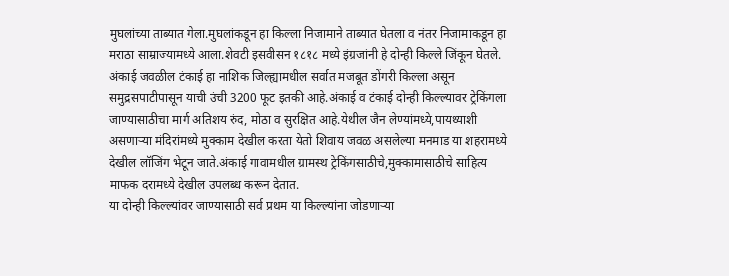मुघलांच्या ताब्यात गेला.मुघलांकडून हा किल्ला निजामाने ताब्यात घेतला व नंतर निजामाकडून हा मराठा साम्राज्यामध्ये आला.शेवटी इसवीसन १८१८ मध्ये इंग्रजांनी हे दोन्ही किल्ले जिंकून घेतले.
अंकाई जवळील टंकाई हा नाशिक जिल्ह्यामधील सर्वात मजबूत डोंगरी किल्ला असून समुद्रसपाटीपासून याची उंची 3200 फूट इतकी आहे.अंकाई व टंकाई दोन्ही किल्ल्यावर ट्रेकिंगला जाण्यासाठीचा मार्ग अतिशय रुंद, मोठा व सुरक्षित आहे.येथील जैन लेण्यांमध्ये,पायथ्याशी असणाऱ्या मंदिरांमध्ये मुक्काम देखील करता येतो शिवाय जवळ असलेल्या मनमाड या शहरामध्ये देखील लॉजिंग भेटून जाते.अंकाई गावामधील ग्रामस्थ ट्रेकिंगसाठीचे,मुक्कामासाठीचे साहित्य माफक दरामध्ये देखील उपलब्ध करून देतात.
या दोन्ही किल्ल्यांवर जाण्यासाठी सर्व प्रथम या किल्ल्यांना जोडणाऱ्या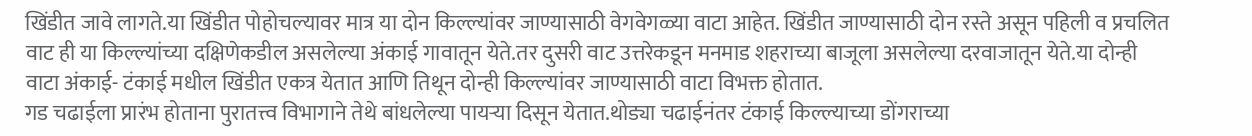खिंडीत जावे लागते.या खिंडीत पोहोचल्यावर मात्र या दोन किल्ल्यांवर जाण्यासाठी वेगवेगळ्या वाटा आहेत. खिंडीत जाण्यासाठी दोन रस्ते असून पहिली व प्रचलित वाट ही या किल्ल्यांच्या दक्षिणेकडील असलेल्या अंकाई गावातून येते.तर दुसरी वाट उत्तरेकडून मनमाड शहराच्या बाजूला असलेल्या दरवाजातून येते.या दोन्ही वाटा अंकाई- टंकाई मधील खिंडीत एकत्र येतात आणि तिथून दोन्ही किल्ल्यांवर जाण्यासाठी वाटा विभक्त होतात.
गड चढाईला प्रारंभ होताना पुरातत्त्व विभागाने तेथे बांधलेल्या पायऱ्या दिसून येतात.थोड्या चढाईनंतर टंकाई किल्ल्याच्या डोंगराच्या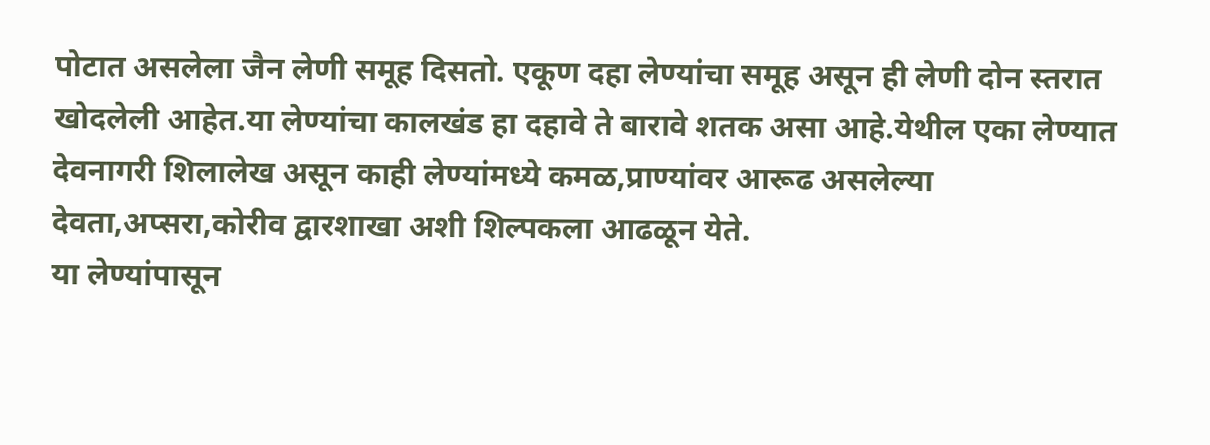पोटात असलेला जैन लेणी समूह दिसतो. एकूण दहा लेण्यांचा समूह असून ही लेणी दोन स्तरात खोदलेली आहेत.या लेण्यांचा कालखंड हा दहावे ते बारावे शतक असा आहे.येथील एका लेण्यात देवनागरी शिलालेख असून काही लेण्यांमध्ये कमळ,प्राण्यांवर आरूढ असलेल्या देवता,अप्सरा,कोरीव द्वारशाखा अशी शिल्पकला आढळून येते.
या लेण्यांपासून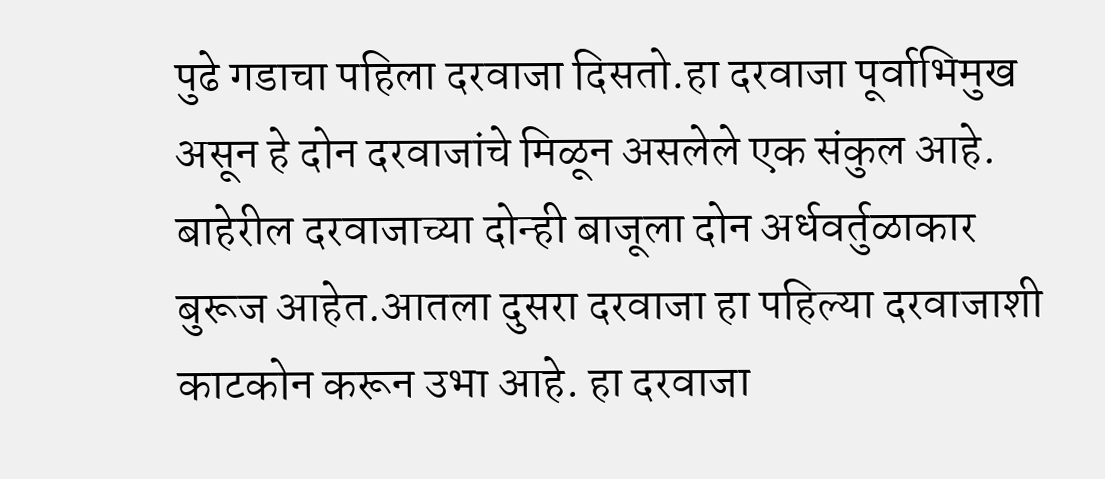पुढे गडाचा पहिला दरवाजा दिसतो.हा दरवाजा पूर्वाभिमुख असून हे दोन दरवाजांचे मिळून असलेले एक संकुल आहे. बाहेरील दरवाजाच्या दोन्ही बाजूला दोन अर्धवर्तुळाकार बुरूज आहेत.आतला दुसरा दरवाजा हा पहिल्या दरवाजाशी काटकोन करून उभा आहे. हा दरवाजा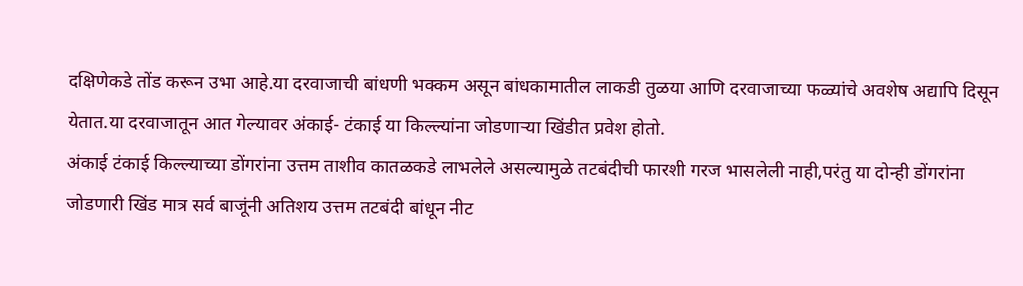दक्षिणेकडे तोंड करून उभा आहे.या दरवाजाची बांधणी भक्कम असून बांधकामातील लाकडी तुळया आणि दरवाजाच्या फळ्यांचे अवशेष अद्यापि दिसून येतात.या दरवाजातून आत गेल्यावर अंकाई- टंकाई या किल्ल्यांना जोडणाऱ्या खिंडीत प्रवेश होतो.
अंकाई टंकाई किल्ल्याच्या डोंगरांना उत्तम ताशीव कातळकडे लाभलेले असल्यामुळे तटबंदीची फारशी गरज भासलेली नाही,परंतु या दोन्ही डोंगरांना जोडणारी खिंड मात्र सर्व बाजूंनी अतिशय उत्तम तटबंदी बांधून नीट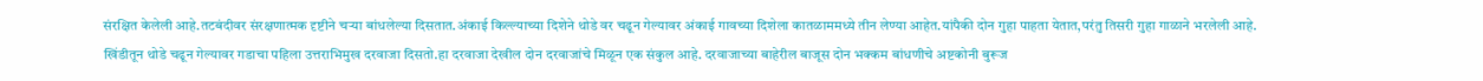संरक्षित केलेली आहे.तटबंदीवर संरक्षणात्मक दृष्टीने चऱ्या बांधलेल्या दिसतात.अंकाई किल्ल्याच्या दिशेने थोडे वर चढून गेल्यावर अंकाई गावच्या दिशेला कातळाममध्ये तीन लेण्या आहेत.यांपैकी दोन गुहा पाहता येतात,परंतु तिसरी गुहा गाळाने भरलेली आहे.
खिंडीतून थोडे चढून गेल्यावर गडाचा पहिला उत्तराभिमुख दरवाजा दिसतो.हा दरवाजा देखील दोन दरवाजांचे मिळून एक संकुल आहे. दरवाजाच्या बाहेरील बाजूस दोन भक्कम बांधणीचे अष्टकोनी बुरूज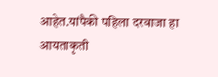आहेत.यांपैकी पहिला दरवाजा हा आयताकृती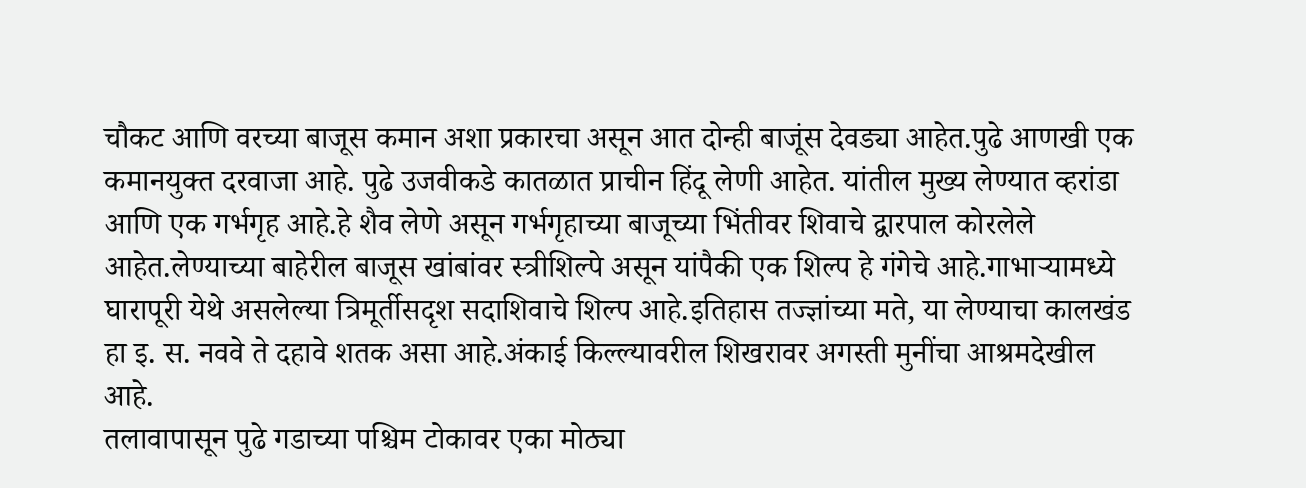चौकट आणि वरच्या बाजूस कमान अशा प्रकारचा असून आत दोन्ही बाजूंस देवड्या आहेत.पुढे आणखी एक कमानयुक्त दरवाजा आहे. पुढे उजवीकडे कातळात प्राचीन हिंदू लेणी आहेत. यांतील मुख्य लेण्यात व्हरांडा आणि एक गर्भगृह आहे.हे शैव लेणे असून गर्भगृहाच्या बाजूच्या भिंतीवर शिवाचे द्वारपाल कोरलेले आहेत.लेण्याच्या बाहेरील बाजूस खांबांवर स्त्रीशिल्पे असून यांपैकी एक शिल्प हे गंगेचे आहे.गाभाऱ्यामध्ये घारापूरी येथे असलेल्या त्रिमूर्तीसदृश सदाशिवाचे शिल्प आहे.इतिहास तज्ज्ञांच्या मते, या लेण्याचा कालखंड हा इ. स. नववे ते दहावे शतक असा आहे.अंकाई किल्ल्यावरील शिखरावर अगस्ती मुनींचा आश्रमदेखील आहे.
तलावापासून पुढे गडाच्या पश्चिम टोकावर एका मोठ्या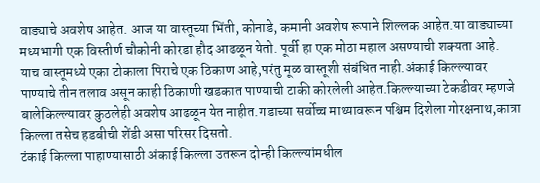वाड्याचे अवशेष आहेत. आज या वास्तूच्या भिंती, कोनाडे, कमानी अवशेष रूपाने शिल्लक आहेत.या वाड्याच्या मध्यभागी एक विस्तीर्ण चौकोनी कोरडा हौद आढळून येतो. पूर्वी हा एक मोठा महाल असण्याची शक्यता आहे. याच वास्तूमध्ये एका टोकाला पिराचे एक ठिकाण आहे,परंतु मूळ वास्तूशी संबंधित नाही.अंकाई किल्ल्यावर पाण्याचे तीन तलाव असून काही ठिकाणी खडकात पाण्याची टाकी कोरलेली आहेत.किल्ल्याच्या टेकडीवर म्हणजे बालेकिल्ल्यावर कुठलेही अवशेष आढळून येत नाहीत.गडाच्या सर्वोच्च माथ्यावरून पश्चिम दिशेला गोरक्षनाथ,कात्रा किल्ला तसेच हडबीची शेंडी असा परिसर दिसतो.
टंकाई किल्ला पाहाण्यासाठी अंकाई किल्ला उतरून दोन्ही किल्ल्यांमधील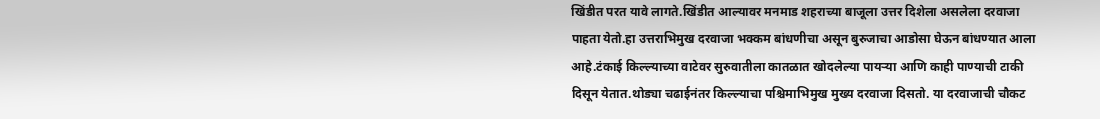खिंडीत परत यावे लागते.खिंडीत आल्यावर मनमाड शहराच्या बाजूला उत्तर दिशेला असलेला दरवाजा पाहता येतो.हा उत्तराभिमुख दरवाजा भक्कम बांधणीचा असून बुरुजाचा आडोसा घेऊन बांधण्यात आला आहे.टंकाई किल्ल्याच्या वाटेवर सुरुवातीला कातळात खोदलेल्या पायऱ्या आणि काही पाण्याची टाकी दिसून येतात.थोड्या चढाईनंतर किल्ल्याचा पश्चिमाभिमुख मुख्य दरवाजा दिसतो. या दरवाजाची चौकट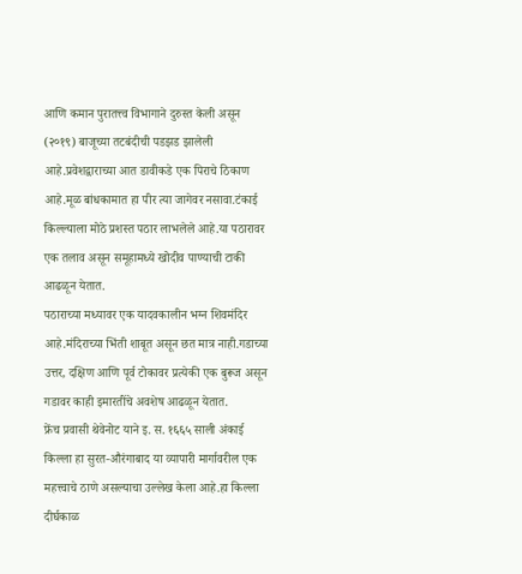आणि कमान पुरातत्त्व विभागाने दुरुस्त केली असून (२०१९) बाजूच्या तटबंदीची पडझड झालेली आहे.प्रवेशद्वाराच्या आत डावीकडे एक पिराचे ठिकाण आहे.मूळ बांधकामात हा पीर त्या जागेवर नसावा.टंकाई किल्ल्याला मोठे प्रशस्त पठार लाभलेले आहे.या पठारावर एक तलाव असून समूहामध्ये खोदीव पाण्याची टाकी आढळून येतात.
पठाराच्या मध्यावर एक यादवकालीन भग्न शिवमंदिर आहे.मंदिराच्या भिंती शाबूत असून छत मात्र नाही.गडाच्या उत्तर, दक्षिण आणि पूर्व टोकावर प्रत्येकी एक बुरूज असून गडावर काही इमारतींचे अवशेष आढळून येतात.
फ्रेंच प्रवासी थेवेनोट याने इ. स. १६६५ साली अंकाई किल्ला हा सुरत-औरंगाबाद या व्यापारी मार्गावरील एक महत्त्वाचे ठाणे असल्याचा उल्लेख केला आहे.हा किल्ला दीर्घकाळ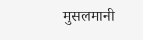मुसलमानी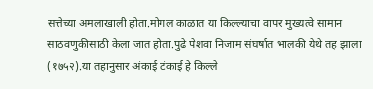सत्तेच्या अमलाखाली होता.मोगल काळात या किल्ल्याचा वापर मुख्यत्वे सामान साठवणुकीसाठी केला जात होता.पुढे पेशवा निजाम संघर्षात भालकी येथे तह झाला (१७५२).या तहानुसार अंकाई टंकाई हे किल्ले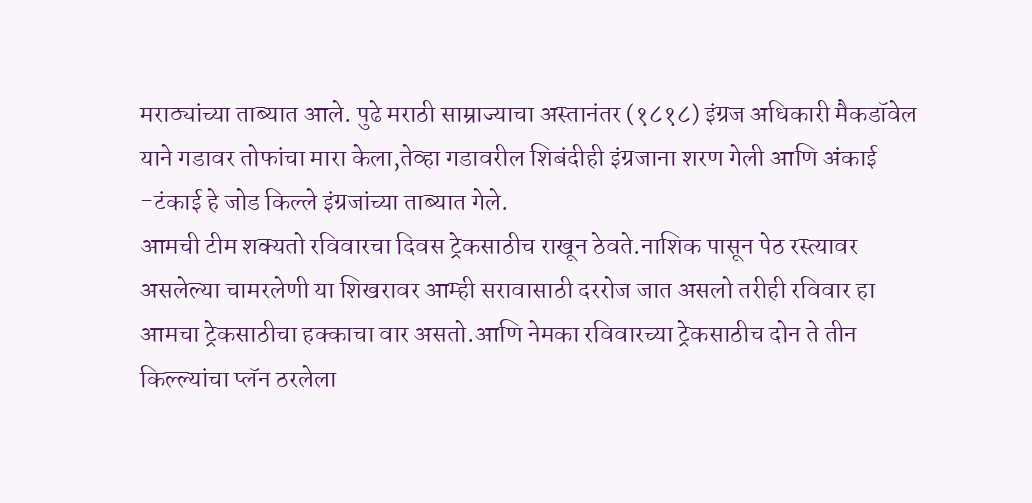मराठ्यांच्या ताब्यात आले. पुढे मराठी साम्राज्याचा अस्तानंतर (१८१८) इंग्रज अधिकारी मैकडॉवेल याने गडावर तोफांचा मारा केला,तेव्हा गडावरील शिबंदीही इंग्रजाना शरण गेली आणि अंकाई -टंकाई हे जोड किल्ले इंग्रजांच्या ताब्यात गेले.
आमची टीम शक्यतो रविवारचा दिवस ट्रेकसाठीच राखून ठेवते.नाशिक पासून पेठ रस्त्यावर असलेल्या चामरलेणी या शिखरावर आम्ही सरावासाठी दररोज जात असलो तरीही रविवार हा आमचा ट्रेकसाठीचा हक्काचा वार असतो.आणि नेमका रविवारच्या ट्रेकसाठीच दोन ते तीन किल्ल्यांचा प्लॅन ठरलेला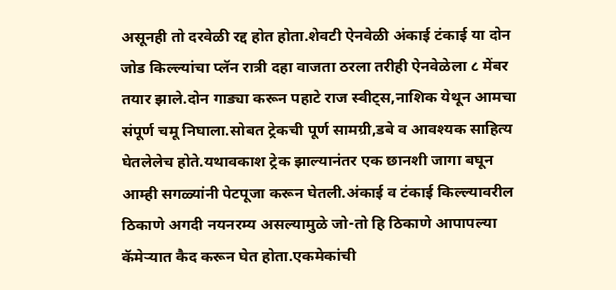असूनही तो दरवेळी रद्द होत होता.शेवटी ऐनवेळी अंकाई टंकाई या दोन जोड किल्ल्यांचा प्लॅन रात्री दहा वाजता ठरला तरीही ऐनवेळेला ८ मेंबर तयार झाले.दोन गाड्या करून पहाटे राज स्वीट्स,नाशिक येथून आमचा संपूर्ण चमू निघाला.सोबत ट्रेकची पूर्ण सामग्री,डबे व आवश्यक साहित्य घेतलेलेच होते.यथावकाश ट्रेक झाल्यानंतर एक छानशी जागा बघून आम्ही सगळ्यांनी पेटपूजा करून घेतली.अंकाई व टंकाई किल्ल्यावरील ठिकाणे अगदी नयनरम्य असल्यामुळे जो-तो हि ठिकाणे आपापल्या कॅमेऱ्यात कैद करून घेत होता.एकमेकांची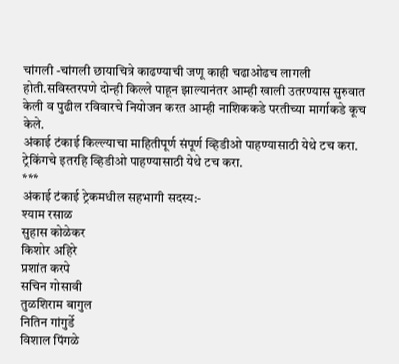चांगली -चांगली छायाचित्रे काढण्याची जणू काही चढाओढच लागली होती.सविस्तरपणे दोन्ही किल्ले पाहून झाल्यानंतर आम्ही खाली उतरण्यास सुरुवात केली व पुढील रविवारचे नियोजन करत आम्ही नाशिककडे परतीच्या मार्गाकडे कूच केले.
अंकाई टंकाई किल्ल्याचा माहितीपूर्ण संपूर्ण व्हिडीओ पाहण्यासाठी येथे टच करा.
ट्रेकिंगचे इतरहि व्हिडीओ पाहण्यासाठी येथे टच करा.
***
अंकाई टंकाई ट्रेकमधील सहभागी सदस्य:-
श्याम रसाळ
सुहास कोळेकर
किशोर अहिरे
प्रशांत करपे
सचिन गोसावी
तुळशिराम बागुल
नितिन गांगुर्डे
विशाल पिंगळे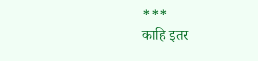***
काहि इतर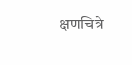क्षणचित्रे